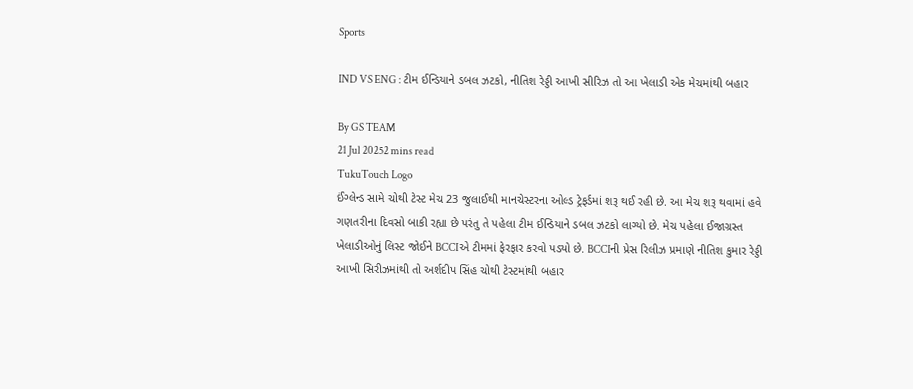Sports

IND VS ENG : ટીમ ઈન્ડિયાને ડબલ ઝટકો, નીતિશ રેડ્ડી આખી સીરિઝ તો આ ખેલાડી એક મેચમાંથી બહાર

By GS TEAM
21 Jul 20252 mins read
TukuTouch Logo
ઈંગ્લેન્ડ સામે ચોથી ટેસ્ટ મેચ 23 જુલાઈથી માનચેસ્ટરના ઓલ્ડ ટ્રેફર્ડમાં શરૂ થઈ રહી છે. આ મેચ શરૂ થવામાં હવે ગણતરીના દિવસો બાકી રહ્યા છે પરંતુ તે પહેલા ટીમ ઈન્ડિયાને ડબલ ઝટકો લાગ્યો છે. મેચ પહેલા ઈજાગ્રસ્ત ખેલાડીઓનું લિસ્ટ જોઈને BCCIએ ટીમમાં ફેરફાર કરવો પડ્યો છે. BCCIની પ્રેસ રિલીઝ પ્રમાણે નીતિશ કુમાર રેડ્ડી આખી સિરીઝમાંથી તો અર્શદીપ સિંહ ચોથી ટેસ્ટમાંથી બહાર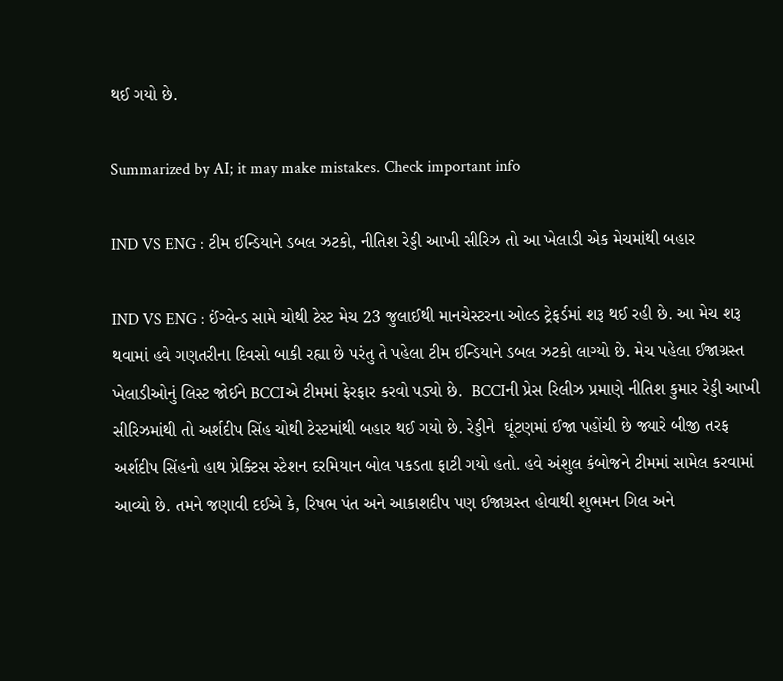થઈ ગયો છે.

Summarized by AI; it may make mistakes. Check important info

IND VS ENG : ટીમ ઈન્ડિયાને ડબલ ઝટકો, નીતિશ રેડ્ડી આખી સીરિઝ તો આ ખેલાડી એક મેચમાંથી બહાર

IND VS ENG : ઈંગ્લેન્ડ સામે ચોથી ટેસ્ટ મેચ 23 જુલાઈથી માનચેસ્ટરના ઓલ્ડ ટ્રેફર્ડમાં શરૂ થઈ રહી છે. આ મેચ શરૂ થવામાં હવે ગણતરીના દિવસો બાકી રહ્યા છે પરંતુ તે પહેલા ટીમ ઈન્ડિયાને ડબલ ઝટકો લાગ્યો છે. મેચ પહેલા ઈજાગ્રસ્ત ખેલાડીઓનું લિસ્ટ જોઈને BCCIએ ટીમમાં ફેરફાર કરવો પડ્યો છે.  BCCIની પ્રેસ રિલીઝ પ્રમાણે નીતિશ કુમાર રેડ્ડી આખી સીરિઝમાંથી તો અર્શદીપ સિંહ ચોથી ટેસ્ટમાંથી બહાર થઈ ગયો છે. રેડ્ડીને  ઘૂંટણમાં ઈજા પહોંચી છે જ્યારે બીજી તરફ અર્શદીપ સિંહનો હાથ પ્રેક્ટિસ સ્ટેશન દરમિયાન બોલ પકડતા ફાટી ગયો હતો. હવે અંશુલ કંબોજને ટીમમાં સામેલ કરવામાં આવ્યો છે. તમને જણાવી દઈએ કે, રિષભ પંત અને આકાશદીપ પણ ઈજાગ્રસ્ત હોવાથી શુભમન ગિલ અને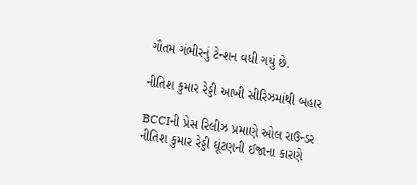ગૌતમ ગંભીરનું ટેન્શન વધી ગયું છે.

નીતિશ કુમાર રેડ્ડી આખી સીરિઝમાંથી બહાર

BCCIની પ્રેસ રિલીઝ પ્રમાણે ઓલ રાઉન્ડર નીતિશ કુમાર રેડ્ડી ઘૂંટણની ઈજાના કારણે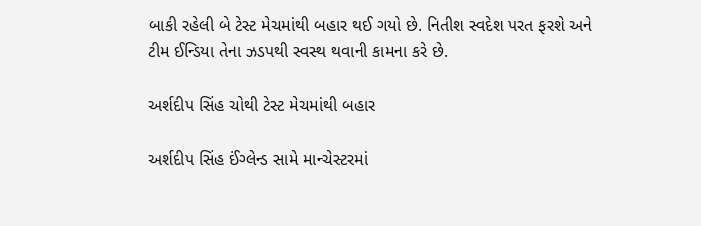બાકી રહેલી બે ટેસ્ટ મેચમાંથી બહાર થઈ ગયો છે. નિતીશ સ્વદેશ પરત ફરશે અને ટીમ ઈન્ડિયા તેના ઝડપથી સ્વસ્થ થવાની કામના કરે છે.

અર્શદીપ સિંહ ચોથી ટેસ્ટ મેચમાંથી બહાર

અર્શદીપ સિંહ ઈંગ્લેન્ડ સામે માન્ચેસ્ટરમાં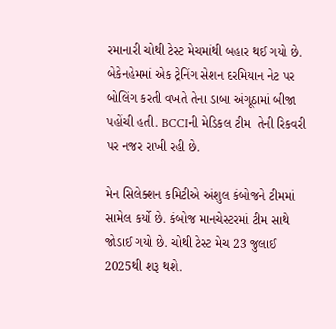રમાનારી ચોથી ટેસ્ટ મેચમાંથી બહાર થઈ ગયો છે. બેકેનહેમમાં એક ટ્રેનિંગ સેશન દરમિયાન નેટ પર બોલિંગ કરતી વખતે તેના ડાબા અંગૂઠામાં બીજા પહોંચી હતી. BCCIની મેડિકલ ટીમ  તેની રિકવરી પર નજર રાખી રહી છે.

મેન સિલેક્શન કમિટીએ અંશુલ કંબોજને ટીમમાં સામેલ કર્યો છે. કંબોજ માનચેસ્ટરમાં ટીમ સાથે જોડાઈ ગયો છે. ચોથી ટેસ્ટ મેચ 23 જુલાઈ 2025થી શરૂ થશે.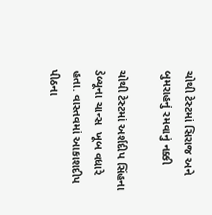ચોથી ટેસ્ટમાં સિરાજ અને બુમરાહનું રમવાનું નક્કી

ચોથી ટેસ્ટમાં અર્શદીપ સિંહના ડેબ્યૂના ચાન્સ  ખૂબ વધારે હતા. વાસ્તવમાં આકાશદીપ પીઠના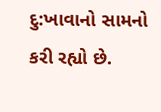દુ:ખાવાનો સામનો કરી રહ્યો છે.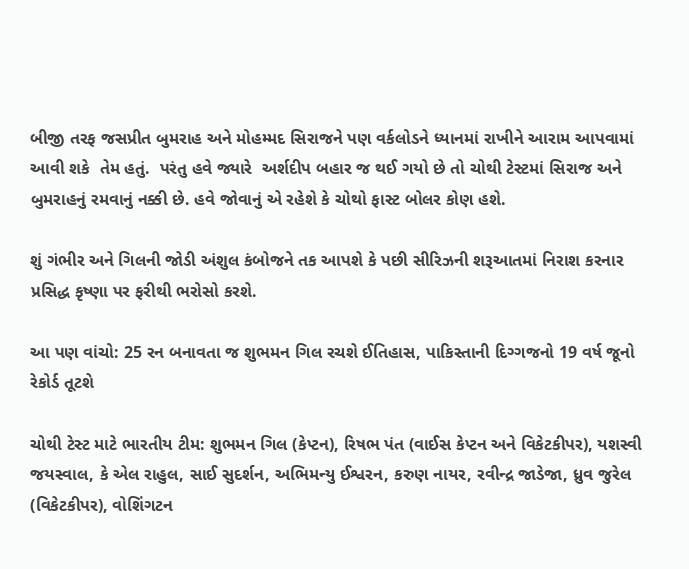બીજી તરફ જસપ્રીત બુમરાહ અને મોહમ્મદ સિરાજને પણ વર્કલોડને ધ્યાનમાં રાખીને આરામ આપવામાં આવી શકે  તેમ હતું.  પરંતુ હવે જ્યારે  અર્શદીપ બહાર જ થઈ ગયો છે તો ચોથી ટેસ્ટમાં સિરાજ અને બુમરાહનું રમવાનું નક્કી છે. હવે જોવાનું એ રહેશે કે ચોથો ફાસ્ટ બોલર કોણ હશે.

શું ગંભીર અને ગિલની જોડી અંશુલ કંબોજને તક આપશે કે પછી સીરિઝની શરૂઆતમાં નિરાશ કરનાર પ્રસિદ્ધ કૃષ્ણા પર ફરીથી ભરોસો કરશે.

આ પણ વાંચો: 25 રન બનાવતા જ શુભમન ગિલ રચશે ઈતિહાસ, પાકિસ્તાની દિગ્ગજનો 19 વર્ષ જૂનો રેકોર્ડ તૂટશે

ચોથી ટેસ્ટ માટે ભારતીય ટીમ: શુભમન ગિલ (કેપ્ટન), રિષભ પંત (વાઈસ કેપ્ટન અને વિકેટકીપર), યશસ્વી જયસ્વાલ, કે એલ રાહુલ, સાઈ સુદર્શન, અભિમન્યુ ઈશ્વરન, કરુણ નાયર, રવીન્દ્ર જાડેજા, ધ્રુવ જુરેલ (વિકેટકીપર), વોશિંગટન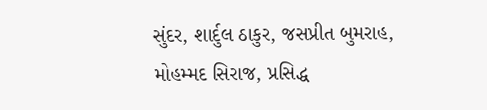સુંદર, શાર્દુલ ઠાકુર, જસપ્રીત બુમરાહ, મોહમ્મદ સિરાજ, પ્રસિદ્ધ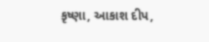કૃષ્ણા, આકાશ દીપ,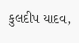કુલદીપ યાદવ,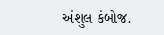અંશુલ કંબોજ.